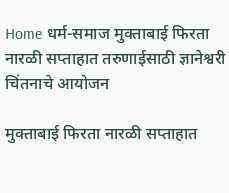Home धर्म-समाज मुक्ताबाई फिरता नारळी सप्ताहात तरुणाईसाठी ज्ञानेश्वरी चिंतनाचे आयोजन

मुक्ताबाई फिरता नारळी सप्ताहात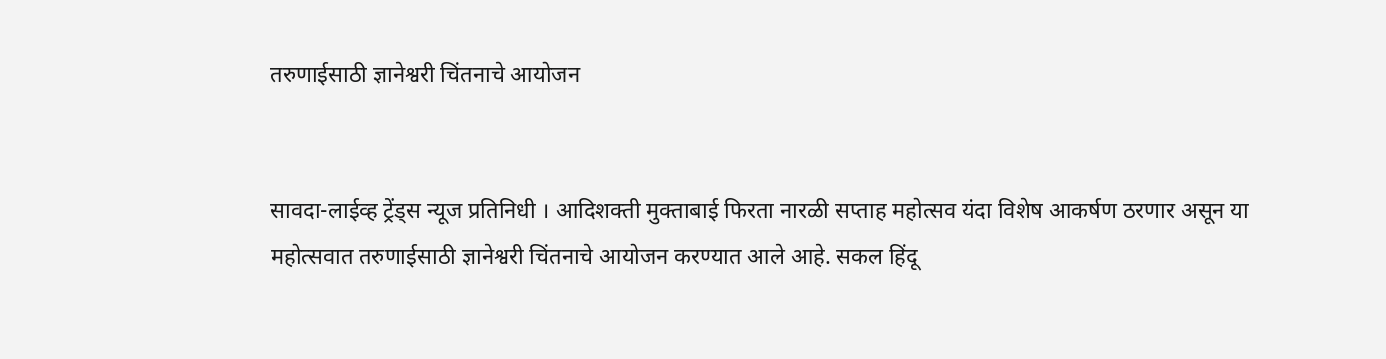तरुणाईसाठी ज्ञानेश्वरी चिंतनाचे आयोजन


सावदा-लाईव्ह ट्रेंड्स न्यूज प्रतिनिधी । आदिशक्ती मुक्ताबाई फिरता नारळी सप्ताह महोत्सव यंदा विशेष आकर्षण ठरणार असून या महोत्सवात तरुणाईसाठी ज्ञानेश्वरी चिंतनाचे आयोजन करण्यात आले आहे. सकल हिंदू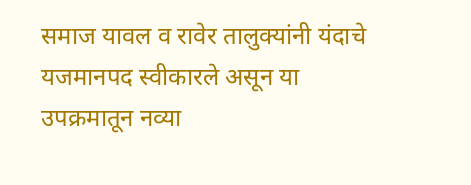समाज यावल व रावेर तालुक्यांनी यंदाचे यजमानपद स्वीकारले असून या उपक्रमातून नव्या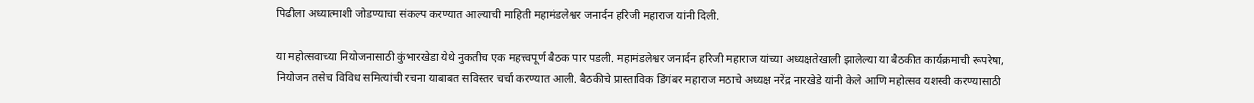पिढीला अध्यात्माशी जोडण्याचा संकल्प करण्यात आल्याची माहिती महामंडलेश्वर जनार्दन हरिजी महाराज यांनी दिली.

या महोत्सवाच्या नियोजनासाठी कुंभारखेडा येथे नुकतीच एक महत्त्वपूर्ण बैठक पार पडली. महामंडलेश्वर जनार्दन हरिजी महाराज यांच्या अध्यक्षतेखाली झालेल्या या बैठकीत कार्यक्रमाची रूपरेषा, नियोजन तसेच विविध समित्यांची रचना याबाबत सविस्तर चर्चा करण्यात आली. बैठकीचे प्रास्ताविक डिंगंबर महाराज मठाचे अध्यक्ष नरेंद्र नारखेडे यांनी केले आणि महोत्सव यशस्वी करण्यासाठी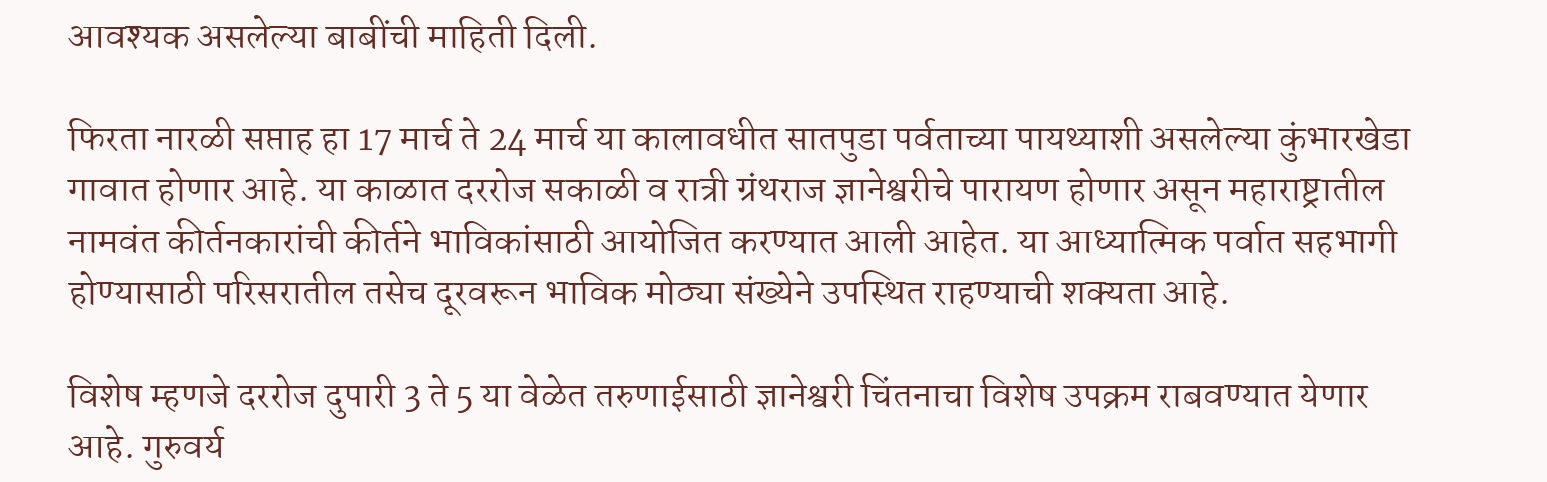आवश्यक असलेल्या बाबींची माहिती दिली.

फिरता नारळी सप्ताह हा 17 मार्च ते 24 मार्च या कालावधीत सातपुडा पर्वताच्या पायथ्याशी असलेल्या कुंभारखेडा गावात होणार आहे. या काळात दररोज सकाळी व रात्री ग्रंथराज ज्ञानेश्वरीचे पारायण होणार असून महाराष्ट्रातील नामवंत कीर्तनकारांची कीर्तने भाविकांसाठी आयोजित करण्यात आली आहेत. या आध्यात्मिक पर्वात सहभागी होण्यासाठी परिसरातील तसेच दूरवरून भाविक मोठ्या संख्येने उपस्थित राहण्याची शक्यता आहे.

विशेष म्हणजे दररोज दुपारी 3 ते 5 या वेळेत तरुणाईसाठी ज्ञानेश्वरी चिंतनाचा विशेष उपक्रम राबवण्यात येणार आहे. गुरुवर्य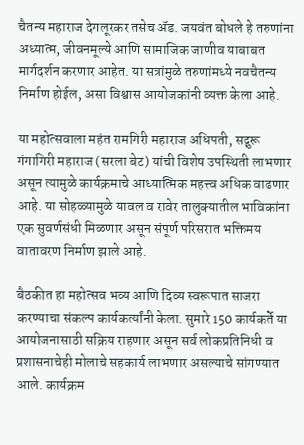चैतन्य महाराज देगलूरकर तसेच ॲड. जयवंत बोधले हे तरुणांना अध्यात्म, जीवनमूल्ये आणि सामाजिक जाणीव याबाबत मार्गदर्शन करणार आहेत. या सत्रांमुळे तरुणांमध्ये नवचैतन्य निर्माण होईल, असा विश्वास आयोजकांनी व्यक्त केला आहे.

या महोत्सवाला महंत रामगिरी महाराज अधिपती, सद्गुरू गंगागिरी महाराज (सरला बेट) यांची विशेष उपस्थिती लाभणार असून त्यामुळे कार्यक्रमाचे आध्यात्मिक महत्त्व अधिक वाढणार आहे. या सोहळ्यामुळे यावल व रावेर तालुक्यातील भाविकांना एक सुवर्णसंधी मिळणार असून संपूर्ण परिसरात भक्तिमय वातावरण निर्माण झाले आहे.

बैठकीत हा महोत्सव भव्य आणि दिव्य स्वरूपात साजरा करण्याचा संकल्प कार्यकर्त्यांनी केला. सुमारे 150 कार्यकर्ते या आयोजनासाठी सक्रिय राहणार असून सर्व लोकप्रतिनिधी व प्रशासनाचेही मोलाचे सहकार्य लाभणार असल्याचे सांगण्यात आले. कार्यक्रम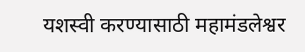यशस्वी करण्यासाठी महामंडलेश्वर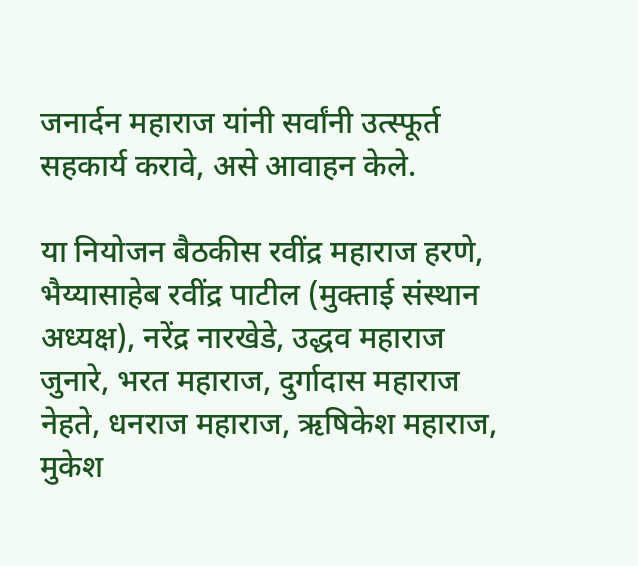जनार्दन महाराज यांनी सर्वांनी उत्स्फूर्त सहकार्य करावे, असे आवाहन केले.

या नियोजन बैठकीस रवींद्र महाराज हरणे, भैय्यासाहेब रवींद्र पाटील (मुक्ताई संस्थान अध्यक्ष), नरेंद्र नारखेडे, उद्धव महाराज जुनारे, भरत महाराज, दुर्गादास महाराज नेहते, धनराज महाराज, ऋषिकेश महाराज, मुकेश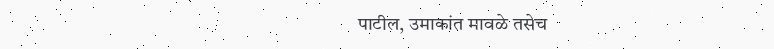पाटील, उमाकांत मावळे तसेच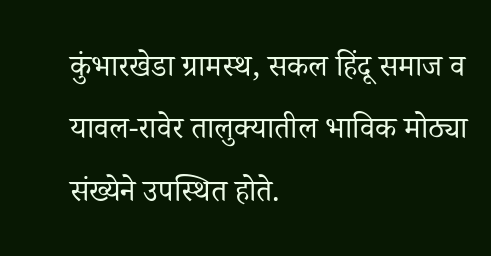कुंभारखेडा ग्रामस्थ, सकल हिंदू समाज व यावल-रावेर तालुक्यातील भाविक मोठ्या संख्येने उपस्थित होते.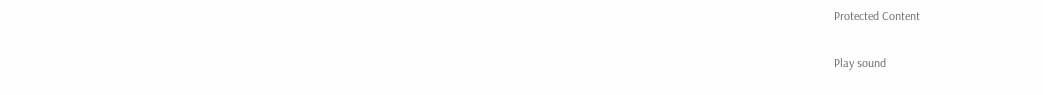Protected Content

Play sound